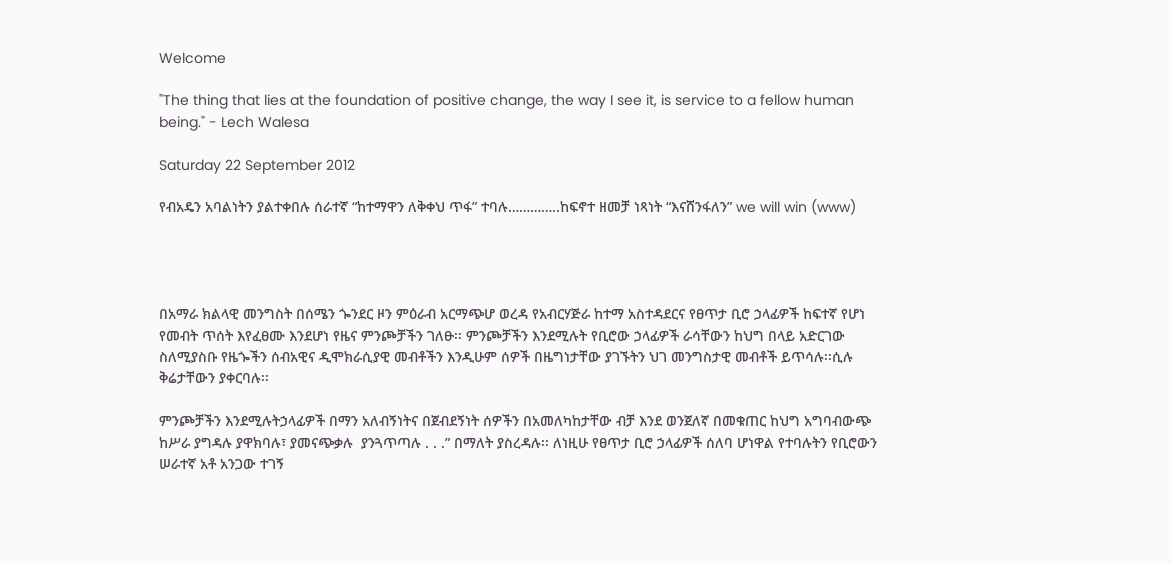Welcome

"The thing that lies at the foundation of positive change, the way I see it, is service to a fellow human being." - Lech Walesa

Saturday 22 September 2012

የብአዴን አባልነትን ያልተቀበሉ ሰራተኛ “ከተማዋን ለቅቀህ ጥፋ” ተባሉ…………..ከፍኖተ ዘመቻ ነጻነት “እናሸንፋለን” we will win (www)




በአማራ ክልላዊ መንግስት በሰሜን ጐንደር ዞን ምዕራብ አርማጭሆ ወረዳ የአብርሃጅራ ከተማ አስተዳደርና የፀጥታ ቢሮ ኃላፊዎች ከፍተኛ የሆነ የመብት ጥሰት እየፈፀሙ እንደሆነ የዜና ምንጮቻችን ገለፁ፡፡ ምንጮቻችን እንደሚሉት የቢሮው ኃላፊዎች ራሳቸውን ከህግ በላይ አድርገው ስለሚያስቡ የዜጐችን ሰብአዊና ዲሞክራሲያዊ መብቶችን እንዲሁም ሰዎች በዜግነታቸው ያገኙትን ህገ መንግስታዊ መብቶች ይጥሳሉ፡፡ሲሉ ቅሬታቸውን ያቀርባሉ፡፡

ምንጮቻችን እንደሚሉትኃላፊዎች በማን አለብኝነትና በጀብደኝነት ሰዎችን በአመለካከታቸው ብቻ እንደ ወንጀለኛ በመቁጠር ከህግ አግባብውጭ ከሥራ ያግዳሉ ያዋክባሉ፣ ያመናጭቃሉ  ያንጓጥጣሉ . . .” በማለት ያስረዳሉ፡፡ ለነዚሁ የፀጥታ ቢሮ ኃላፊዎች ሰለባ ሆነዋል የተባሉትን የቢሮውን ሠራተኛ አቶ አንጋው ተገኝ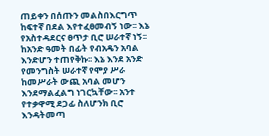ጠይቀን በሰጡን መልስበእርግጥ ከፍተኛ በደል እየተፈፀመብኝ ነው፡፡ እኔ የአስተዳደርና ፀጥታ ቢሮ ሠራተኛ ነኝ፡፡ ከአንድ ዓመት በፊት የብአዴን አባል እንድሆን ተጠየቅኩ፡፡ እኔ እንደ አንድ የመንግስት ሠራተኛ የሞያ ሥራ ከመሥራት ውጪ አባል መሆን እንደማልፈልግ ነገርኳቸው፡፡ አንተ የተቃዋሚ ደጋፊ ስለሆንክ ቢሮ እንዳትመጣ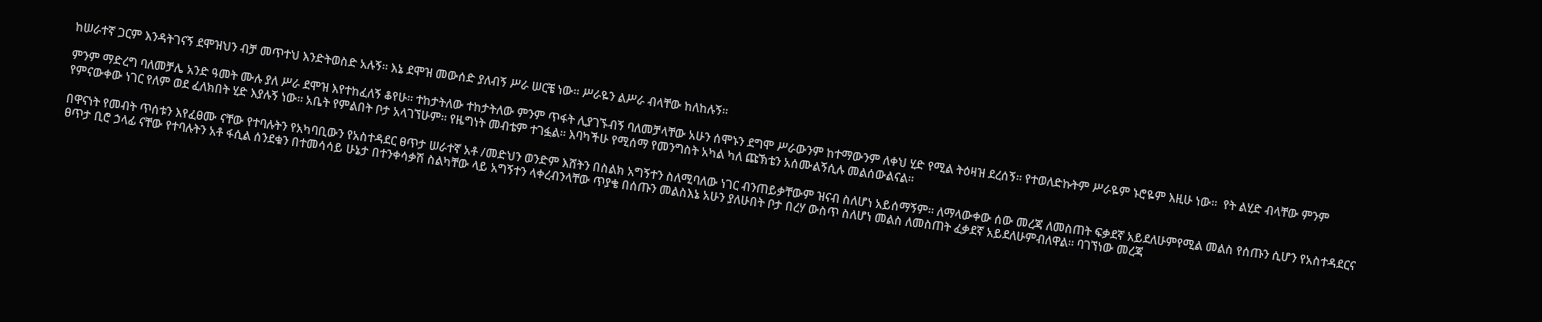ከሠራተኛ ጋርም እንዳትገናኝ ደሞዝህን ብቻ መጥተህ እንድትወስድ አሉኝ፡፡ እኔ ደሞዝ መውሰድ ያለብኝ ሥራ ሠርቼ ነው፡፡ ሥራዬን ልሥራ ብላቸው ከለከሉኝ፡፡

ምንም ማድረግ ባለመቻሌ አንድ ዓመት ሙሉ ያለ ሥራ ደሞዝ እየተከፈለኝ ቆየሁ፡፡ ተከታትለው ተከታትለው ምንም ጥፋት ሊያገኙብኝ ባለመቻላቸው አሁን ሰሞኑን ደግሞ ሥራውንም ከተማውንም ለቀህ ሂድ የሚል ትዕዛዝ ደረሰኝ፡፡ የተወለድኩትም ሥራዬም ኑሮዬም እዚሁ ነው፡፡  የት ልሂድ ብላቸው ምንም የምናውቀው ነገር የለም ወደ ፈለክበት ሂድ እያሉኝ ነው፡፡ አቤት የምልበት ቦታ አላገኘሁም፡፡ የዜግነት መብቴም ተገፏል፡፡ እባካችሁ የሚሰማ የመንግስት አካል ካለ ጩኽቴን አሰሙልኝሲሉ መልሰውልናል፡፡

በዋናነት የመብት ጥሰቱን እየፈፀሙ ናቸው የተባሉትን የአካባቢውን የአስተዳደር ፀጥታ ሠራተኛ አቶ /መድህን ወንድም እሸትን በስልክ አግኝተን ስለሚባለው ነገር ብንጠይቃቸውም ዝናብ ስለሆነ አይሰማኝም፡፡ ለማላውቀው ሰው መረጃ ለመስጠት ፍቃደኛ አይደለሁምየሚል መልስ የሰጡን ሲሆን የአስተዳደርና ፀጥታ ቢሮ ኃላፊ ናቸው የተባሉትን አቶ ፋሲል ሰንደቁን በተመሳሳይ ሁኔታ በተንቀሳቃሽ ስልካቸው ላይ አግኝተን ላቀረብንላቸው ጥያቄ በሰጡን መልስእኔ አሁን ያለሁበት ቦታ በረሃ ውስጥ ስለሆነ መልስ ለመስጠት ፈቃደኛ አይደለሁምብለዋል፡፡ ባገኘነው መረጃ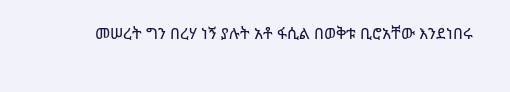መሠረት ግን በረሃ ነኝ ያሉት አቶ ፋሲል በወቅቱ ቢሮአቸው እንደነበሩ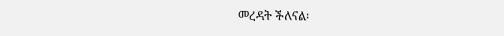መረዳት ችለናል፡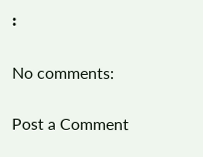፡

No comments:

Post a Comment